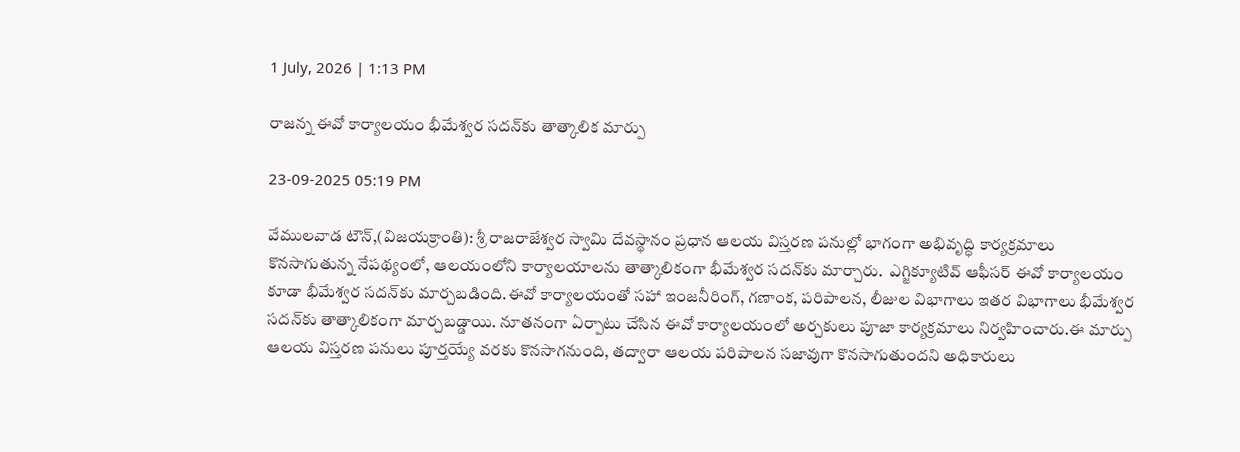1 July, 2026 | 1:13 PM

రాజన్న ఈవో కార్యాలయం భీమేశ్వర సదన్‌కు తాత్కాలిక మార్పు

23-09-2025 05:19 PM

వేములవాడ టౌన్,(విజయక్రాంతి): శ్రీ రాజరాజేశ్వర స్వామి దేవస్థానం ప్రధాన ఆలయ విస్తరణ పనుల్లో భాగంగా అభివృద్ధి కార్యక్రమాలు కొనసాగుతున్న నేపథ్యంలో, ఆలయంలోని కార్యాలయాలను తాత్కాలికంగా భీమేశ్వర సదన్‌కు మార్చారు.  ఎగ్జిక్యూటివ్ ఆఫీసర్ ఈవో కార్యాలయం కూడా భీమేశ్వర సదన్‌కు మార్చబడింది.ఈవో కార్యాలయంతో సహా ఇంజనీరింగ్, గణాంక, పరిపాలన, లీజుల విభాగాలు ఇతర విభాగాలు భీమేశ్వర సదన్‌కు తాత్కాలికంగా మార్చబడ్డాయి. నూతనంగా ఏర్పాటు చేసిన ఈవో కార్యాలయంలో అర్చకులు పూజా కార్యక్రమాలు నిర్వహించారు.ఈ మార్పు ఆలయ విస్తరణ పనులు పూర్తయ్యే వరకు కొనసాగనుంది, తద్వారా ఆలయ పరిపాలన సజావుగా కొనసాగుతుందని అధికారులు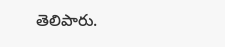తెలిపారు.